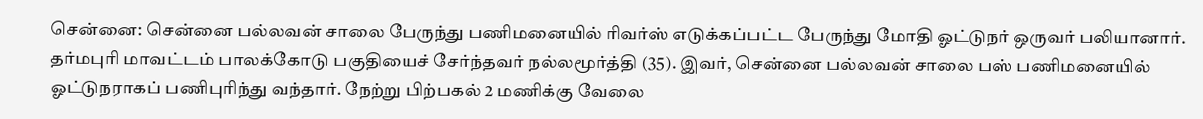சென்னை: சென்னை பல்லவன் சாலை பேருந்து பணிமனையில் ரிவர்ஸ் எடுக்கப்பட்ட பேருந்து மோதி ஓட்டுநர் ஒருவர் பலியானார். தர்மபுரி மாவட்டம் பாலக்கோடு பகுதியைச் சேர்ந்தவர் நல்லமூர்த்தி (35). இவர், சென்னை பல்லவன் சாலை பஸ் பணிமனையில் ஓட்டுநராகப் பணிபுரிந்து வந்தார். நேற்று பிற்பகல் 2 மணிக்கு வேலை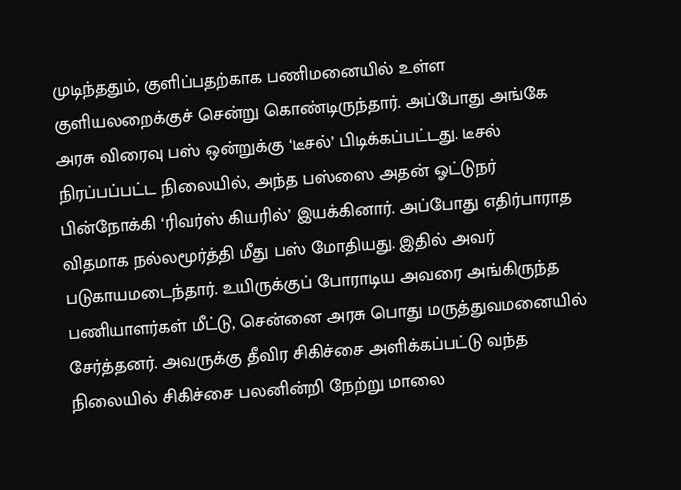முடிந்ததும், குளிப்பதற்காக பணிமனையில் உள்ள குளியலறைக்குச் சென்று கொண்டிருந்தார். அப்போது அங்கே அரசு விரைவு பஸ் ஒன்றுக்கு ‘டீசல்’ பிடிக்கப்பட்டது. டீசல் நிரப்பப்பட்ட நிலையில், அந்த பஸ்ஸை அதன் ஓட்டுநர் பின்நோக்கி ‘ரிவர்ஸ் கியரில்’ இயக்கினார். அப்போது எதிர்பாராத விதமாக நல்லமூர்த்தி மீது பஸ் மோதியது. இதில் அவர் படுகாயமடைந்தார். உயிருக்குப் போராடிய அவரை அங்கிருந்த பணியாளர்கள் மீட்டு, சென்னை அரசு பொது மருத்துவமனையில் சேர்த்தனர். அவருக்கு தீவிர சிகிச்சை அளிக்கப்பட்டு வந்த நிலையில் சிகிச்சை பலனின்றி நேற்று மாலை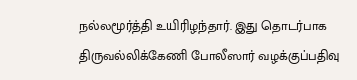நல்லமூர்த்தி உயிரிழந்தார். இது தொடர்பாக திருவல்லிக்கேணி போலீஸார் வழக்குப்பதிவு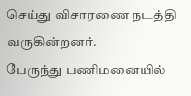செய்து விசாரணை நடத்தி வருகின்றனர்.
பேருந்து பணிமனையில்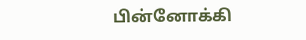பின்னோக்கி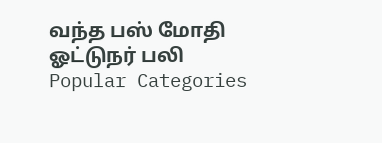வந்த பஸ் மோதி ஓட்டுநர் பலி
Popular Categories